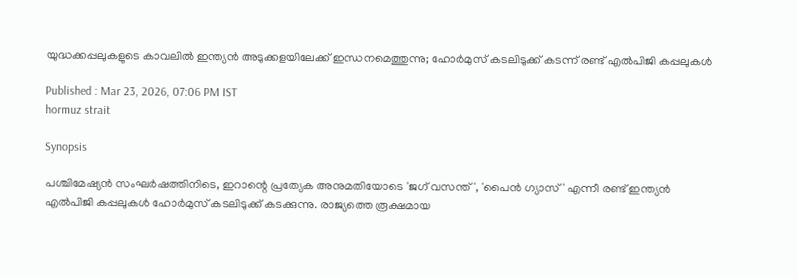യുദ്ധക്കപ്പലുകളുടെ കാവലില്‍ ഇന്ത്യൻ അടുക്കളയിലേക്ക് ഇന്ധനമെത്തുന്നു; ഹോര്‍മുസ് കടലിടുക്ക് കടന്ന് രണ്ട് എല്‍പിജി കപ്പലുകള്‍

Published : Mar 23, 2026, 07:06 PM IST
hormuz strait

Synopsis

പശ്ചിമേഷ്യൻ സംഘർഷത്തിനിടെ, ഇറാന്റെ പ്രത്യേക അനുമതിയോടെ 'ജഗ് വസന്ത്', 'പൈന്‍ ഗ്യാസ്' എന്നീ രണ്ട് ഇന്ത്യൻ എൽപിജി കപ്പലുകൾ ഹോർമുസ് കടലിടുക്ക് കടക്കുന്നു. രാജ്യത്തെ രൂക്ഷമായ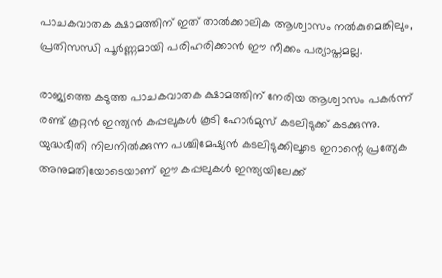പാചകവാതക ക്ഷാമത്തിന് ഇത് താൽക്കാലിക ആശ്വാസം നൽകുമെങ്കിലും, പ്രതിസന്ധി പൂർണ്ണമായി പരിഹരിക്കാൻ ഈ നീക്കം പര്യാപ്തമല്ല.

രാജ്യത്തെ കടുത്ത പാചകവാതക ക്ഷാമത്തിന് നേരിയ ആശ്വാസം പകര്‍ന്ന് രണ്ട് കൂറ്റന്‍ ഇന്ത്യന്‍ കപ്പലുകള്‍ കൂടി ഹോര്‍മുസ് കടലിടുക്ക് കടക്കുന്നു. യുദ്ധഭീതി നിലനില്‍ക്കുന്ന പശ്ചിമേഷ്യന്‍ കടലിടുക്കിലൂടെ ഇറാന്റെ പ്രത്യേക അനുമതിയോടെയാണ് ഈ കപ്പലുകള്‍ ഇന്ത്യയിലേക്ക്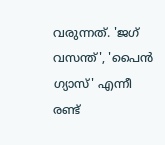വരുന്നത്. 'ജഗ് വസന്ത്', 'പൈന്‍ ഗ്യാസ്' എന്നീ രണ്ട്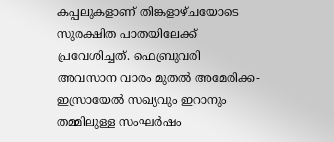കപ്പലുകളാണ് തിങ്കളാഴ്ചയോടെ സുരക്ഷിത പാതയിലേക്ക് പ്രവേശിച്ചത്. ഫെബ്രുവരി അവസാന വാരം മുതല്‍ അമേരിക്ക- ഇസ്രായേല്‍ സഖ്യവും ഇറാനും തമ്മിലുള്ള സംഘര്‍ഷം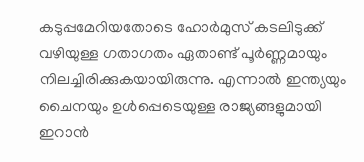കടുപ്പമേറിയതോടെ ഹോര്‍മുസ് കടലിടുക്ക് വഴിയുള്ള ഗതാഗതം ഏതാണ്ട് പൂര്‍ണ്ണമായും നിലച്ചിരിക്കുകയായിരുന്നു. എന്നാല്‍ ഇന്ത്യയും ചൈനയും ഉള്‍പ്പെടെയുള്ള രാജ്യങ്ങളുമായി ഇറാന്‍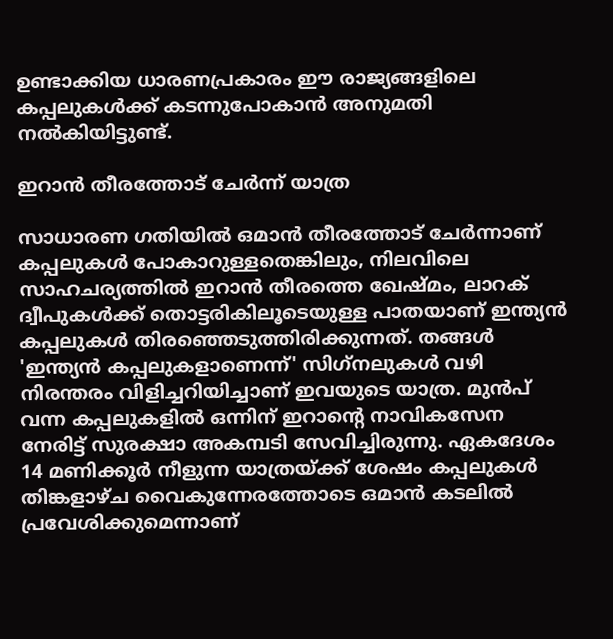ഉണ്ടാക്കിയ ധാരണപ്രകാരം ഈ രാജ്യങ്ങളിലെ കപ്പലുകള്‍ക്ക് കടന്നുപോകാന്‍ അനുമതി നല്‍കിയിട്ടുണ്ട്.

ഇറാന്‍ തീരത്തോട് ചേര്‍ന്ന് യാത്ര

സാധാരണ ഗതിയില്‍ ഒമാന്‍ തീരത്തോട് ചേര്‍ന്നാണ് കപ്പലുകള്‍ പോകാറുള്ളതെങ്കിലും, നിലവിലെ സാഹചര്യത്തില്‍ ഇറാന്‍ തീരത്തെ ഖേഷ്മം, ലാറക് ദ്വീപുകള്‍ക്ക് തൊട്ടരികിലൂടെയുള്ള പാതയാണ് ഇന്ത്യന്‍ കപ്പലുകള്‍ തിരഞ്ഞെടുത്തിരിക്കുന്നത്. തങ്ങള്‍ 'ഇന്ത്യന്‍ കപ്പലുകളാണെന്ന്' സിഗ്‌നലുകള്‍ വഴി നിരന്തരം വിളിച്ചറിയിച്ചാണ് ഇവയുടെ യാത്ര. മുന്‍പ് വന്ന കപ്പലുകളില്‍ ഒന്നിന് ഇറാന്റെ നാവികസേന നേരിട്ട് സുരക്ഷാ അകമ്പടി സേവിച്ചിരുന്നു. ഏകദേശം 14 മണിക്കൂര്‍ നീളുന്ന യാത്രയ്ക്ക് ശേഷം കപ്പലുകള്‍ തിങ്കളാഴ്ച വൈകുന്നേരത്തോടെ ഒമാന്‍ കടലില്‍ പ്രവേശിക്കുമെന്നാണ്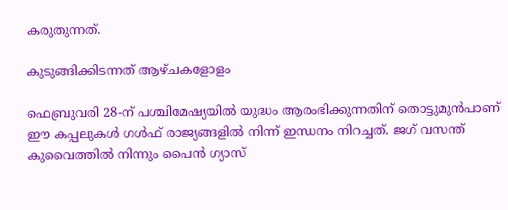കരുതുന്നത്.

കുടുങ്ങിക്കിടന്നത് ആഴ്ചകളോളം

ഫെബ്രുവരി 28-ന് പശ്ചിമേഷ്യയില്‍ യുദ്ധം ആരംഭിക്കുന്നതിന് തൊട്ടുമുന്‍പാണ് ഈ കപ്പലുകള്‍ ഗള്‍ഫ് രാജ്യങ്ങളില്‍ നിന്ന് ഇന്ധനം നിറച്ചത്. ജഗ് വസന്ത് കുവൈത്തില്‍ നിന്നും പൈന്‍ ഗ്യാസ്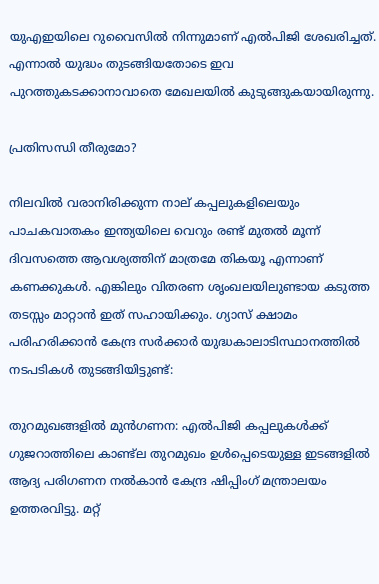യുഎഇയിലെ റുവൈസില്‍ നിന്നുമാണ് എല്‍പിജി ശേഖരിച്ചത്. എന്നാല്‍ യുദ്ധം തുടങ്ങിയതോടെ ഇവ പുറത്തുകടക്കാനാവാതെ മേഖലയില്‍ കുടുങ്ങുകയായിരുന്നു.

പ്രതിസന്ധി തീരുമോ?

നിലവില്‍ വരാനിരിക്കുന്ന നാല് കപ്പലുകളിലെയും പാചകവാതകം ഇന്ത്യയിലെ വെറും രണ്ട് മുതല്‍ മൂന്ന് ദിവസത്തെ ആവശ്യത്തിന് മാത്രമേ തികയൂ എന്നാണ് കണക്കുകള്‍. എങ്കിലും വിതരണ ശൃംഖലയിലുണ്ടായ കടുത്ത തടസ്സം മാറ്റാന്‍ ഇത് സഹായിക്കും. ഗ്യാസ് ക്ഷാമം പരിഹരിക്കാന്‍ കേന്ദ്ര സര്‍ക്കാര്‍ യുദ്ധകാലാടിസ്ഥാനത്തില്‍ നടപടികള്‍ തുടങ്ങിയിട്ടുണ്ട്:

തുറമുഖങ്ങളില്‍ മുന്‍ഗണന: എല്‍പിജി കപ്പലുകള്‍ക്ക് ഗുജറാത്തിലെ കാണ്ട്‌ല തുറമുഖം ഉള്‍പ്പെടെയുള്ള ഇടങ്ങളില്‍ ആദ്യ പരിഗണന നല്‍കാന്‍ കേന്ദ്ര ഷിപ്പിംഗ് മന്ത്രാലയം ഉത്തരവിട്ടു. മറ്റ്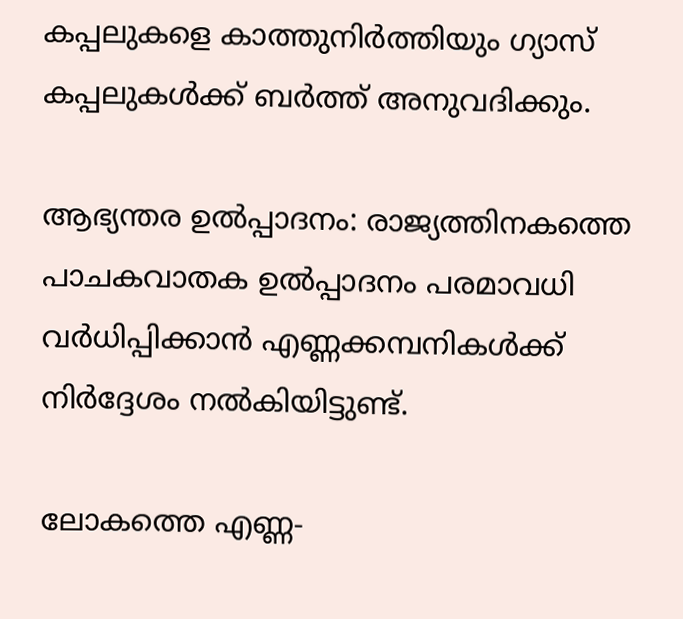കപ്പലുകളെ കാത്തുനിര്‍ത്തിയും ഗ്യാസ് കപ്പലുകള്‍ക്ക് ബര്‍ത്ത് അനുവദിക്കും.

ആഭ്യന്തര ഉല്‍പ്പാദനം: രാജ്യത്തിനകത്തെ പാചകവാതക ഉല്‍പ്പാദനം പരമാവധി വര്‍ധിപ്പിക്കാന്‍ എണ്ണക്കമ്പനികള്‍ക്ക് നിര്‍ദ്ദേശം നല്‍കിയിട്ടുണ്ട്.

ലോകത്തെ എണ്ണ-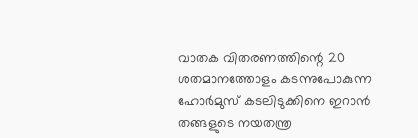വാതക വിതരണത്തിന്റെ 20 ശതമാനത്തോളം കടന്നുപോകുന്ന ഹോര്‍മുസ് കടലിടുക്കിനെ ഇറാന്‍ തങ്ങളുടെ നയതന്ത്ര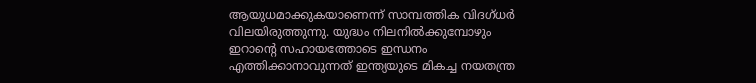ആയുധമാക്കുകയാണെന്ന് സാമ്പത്തിക വിദഗ്ധര്‍ വിലയിരുത്തുന്നു. യുദ്ധം നിലനില്‍ക്കുമ്പോഴും ഇറാന്റെ സഹായത്തോടെ ഇന്ധനം എത്തിക്കാനാവുന്നത് ഇന്ത്യയുടെ മികച്ച നയതന്ത്ര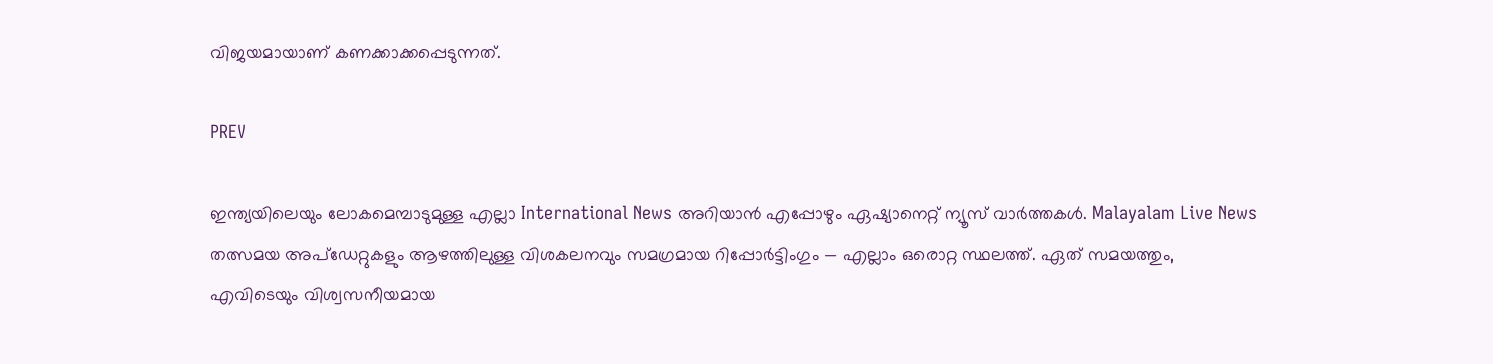വിജയമായാണ് കണക്കാക്കപ്പെടുന്നത്.

PREV

ഇന്ത്യയിലെയും ലോകമെമ്പാടുമുള്ള എല്ലാ International News അറിയാൻ എപ്പോഴും ഏഷ്യാനെറ്റ് ന്യൂസ് വാർത്തകൾ. Malayalam Live News  തത്സമയ അപ്‌ഡേറ്റുകളും ആഴത്തിലുള്ള വിശകലനവും സമഗ്രമായ റിപ്പോർട്ടിംഗും — എല്ലാം ഒരൊറ്റ സ്ഥലത്ത്. ഏത് സമയത്തും, എവിടെയും വിശ്വസനീയമായ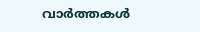വാർത്തകൾ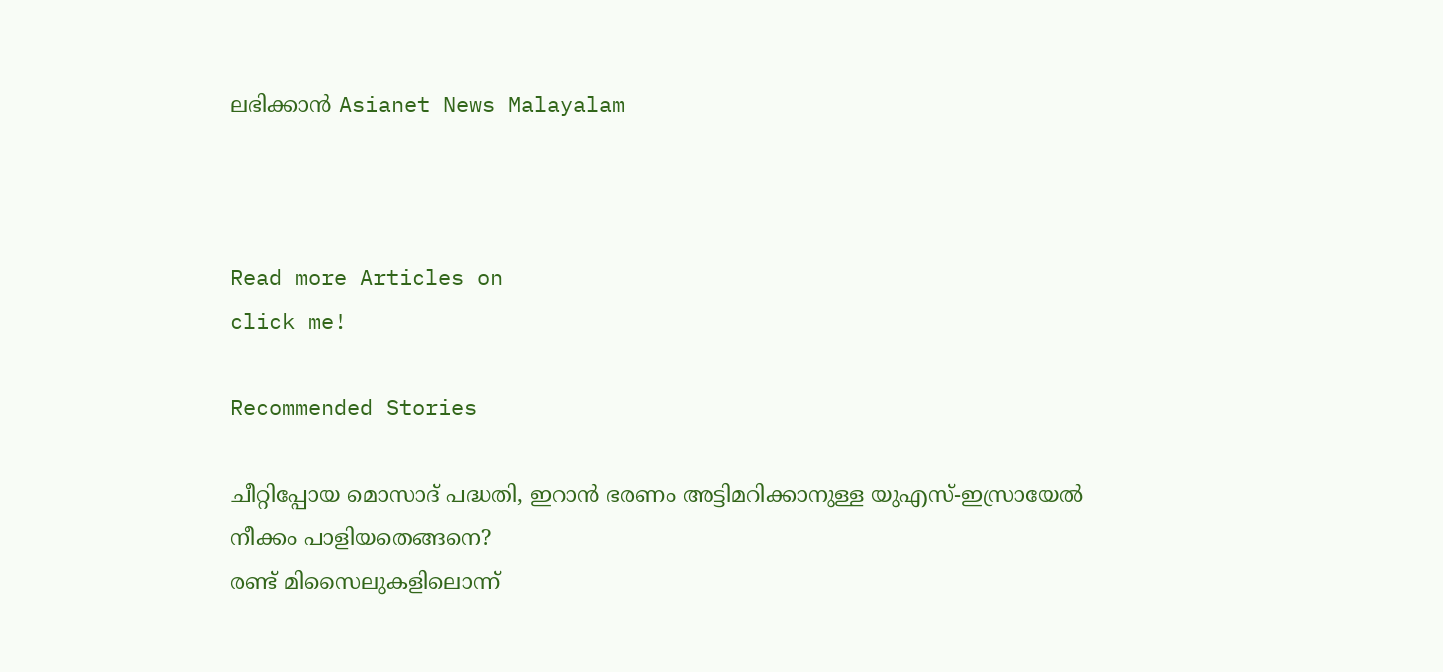ലഭിക്കാൻ Asianet News Malayalam



Read more Articles on
click me!

Recommended Stories

ചീറ്റിപ്പോയ മൊസാദ് പദ്ധതി, ഇറാന്‍ ഭരണം അട്ടിമറിക്കാനുള്ള യുഎസ്-ഇസ്രായേല്‍ നീക്കം പാളിയതെങ്ങനെ?
രണ്ട് മിസൈലുകളിലൊന്ന്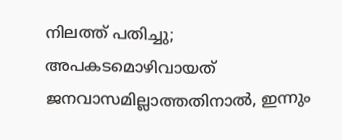നിലത്ത് പതിച്ചു; അപകടമൊഴിവായത് ജനവാസമില്ലാത്തതിനാൽ, ഇന്നും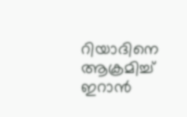റിയാദിനെ ആക്രമിച്ച് ഇറാൻ